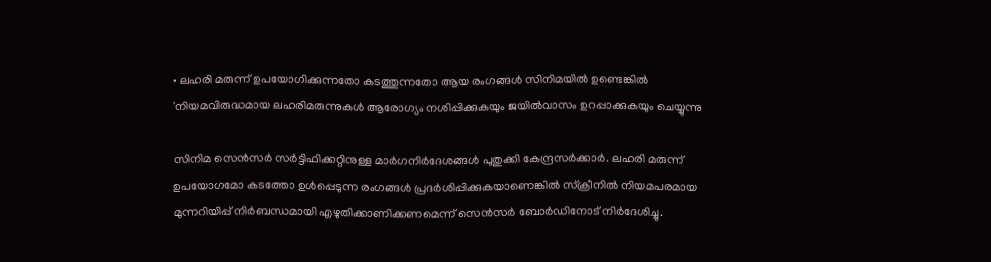• ലഹരി മരുന്ന് ഉപയോഗിക്കുന്നതോ കടത്തുന്നതോ ആയ രംഗങ്ങള്‍ സിനിമയില്‍ ഉണ്ടെങ്കില്‍ 'നിയമവിരുദ്ധമായ ലഹരിമരുന്നുകൾ ആരോഗ്യം നശിപ്പിക്കുകയും ജയിൽവാസം ഉറപ്പാക്കുകയും ചെയ്യുന്നു

സിനിമ സെന്‍സര്‍ സര്‍ട്ടിഫിക്കറ്റിനുള്ള മാര്‍ഗനിര്‍ദേശങ്ങള്‍ പുതുക്കി കേന്ദ്രസര്‍ക്കാര്‍. ലഹരി മരുന്ന് ഉപയോഗമോ കടത്തോ ഉള്‍പ്പെടുന്ന രംഗങ്ങള്‍ പ്രദര്‍ശിപ്പിക്കുകയാണെങ്കില്‍ സ്ക്രീനില്‍ നിയമപരമായ മുന്നറിയിപ്പ് നിര്‍ബന്ധമായി എഴുതിക്കാണിക്കണമെന്ന് സെന്‍സര്‍ ബോര്‍ഡിനോട് നിര്‍ദേശിച്ചു.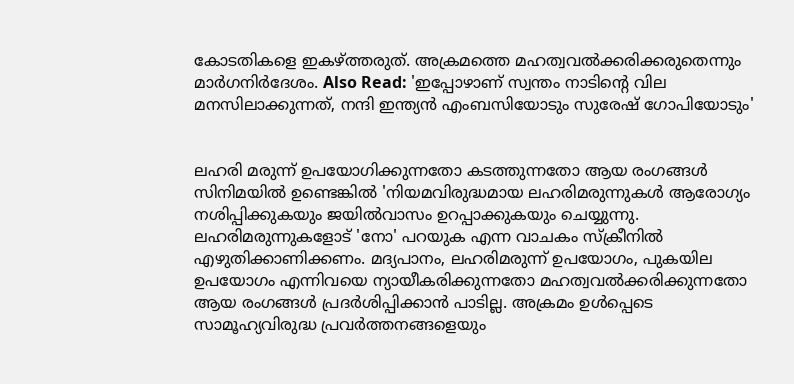കോടതികളെ ഇകഴ്ത്തരുത്. അക്രമത്തെ മഹത്വവല്‍ക്കരിക്കരുതെന്നും മാര്‍ഗനിര്‍ദേശം. Also Read: 'ഇപ്പോഴാണ് സ്വന്തം നാടിന്റെ വില മനസിലാക്കുന്നത്, നന്ദി ഇന്ത്യന്‍ എംബസിയോടും സുരേഷ് ഗോപിയോടും'


ലഹരി മരുന്ന് ഉപയോഗിക്കുന്നതോ കടത്തുന്നതോ ആയ രംഗങ്ങള്‍ സിനിമയില്‍ ഉണ്ടെങ്കില്‍ 'നിയമവിരുദ്ധമായ ലഹരിമരുന്നുകൾ ആരോഗ്യം നശിപ്പിക്കുകയും ജയിൽവാസം ഉറപ്പാക്കുകയും ചെയ്യുന്നു. ലഹരിമരുന്നുകളോട് 'നോ' പറയുക എന്ന വാചകം സ്ക്രീനില്‍ എഴുതിക്കാണിക്കണം. മദ്യപാനം, ലഹരിമരുന്ന് ഉപയോഗം, പുകയില ഉപയോഗം എന്നിവയെ ന്യായീകരിക്കുന്നതോ മഹത്വവൽക്കരിക്കുന്നതോ ആയ രംഗങ്ങള്‍ പ്രദർശിപ്പിക്കാൻ പാടില്ല. അക്രമം ഉള്‍പ്പെടെ സാമൂഹ്യവിരുദ്ധ പ്രവർത്തനങ്ങളെയും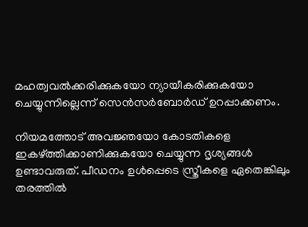മഹത്വവൽക്കരിക്കുകയോ ന്യായീകരിക്കുകയോ ചെയ്യുന്നില്ലെന്ന് സെന്‍സര്‍ബോര്‍ഡ് ഉറപ്പാക്കണം.

നിയമത്തോട് അവജ്ഞയോ കോടതികളെ ഇകഴ്ത്തിക്കാണിക്കുകയോ ചെയ്യുന്ന ദൃശ്യങ്ങള്‍ ഉണ്ടാവരുത്. പീഡനം ഉള്‍പ്പെടെ സ്ത്രീകളെ ഏതെങ്കിലും തരത്തില്‍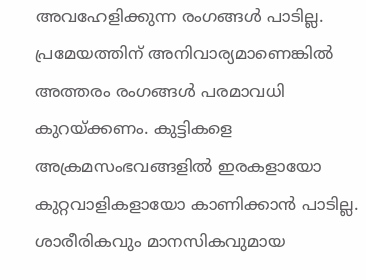അവഹേളിക്കുന്ന രംഗങ്ങൾ പാടില്ല. പ്രമേയത്തിന് അനിവാര്യമാണെങ്കിൽ അത്തരം രംഗങ്ങൾ പരമാവധി കുറയ്ക്കണം. കുട്ടികളെ അക്രമസംഭവങ്ങളിൽ ഇരകളായോ കുറ്റവാളികളായോ കാണിക്കാന്‍ പാടില്ല. ശാരീരികവും മാനസികവുമായ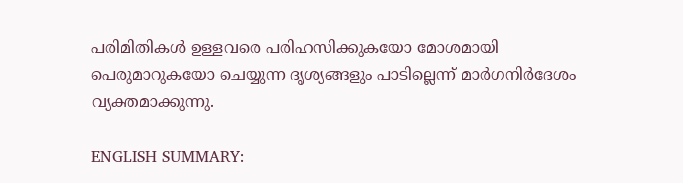പരിമിതികള്‍ ഉള്ളവരെ പരിഹസിക്കുകയോ മോശമായി പെരുമാറുകയോ ചെയ്യുന്ന ദൃശ്യങ്ങളും പാടില്ലെന്ന് മാര്‍ഗനിര്‍ദേശം വ്യക്തമാക്കുന്നു.

ENGLISH SUMMARY: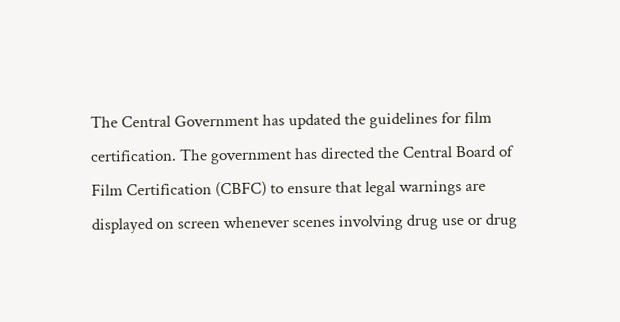The Central Government has updated the guidelines for film certification. The government has directed the Central Board of Film Certification (CBFC) to ensure that legal warnings are displayed on screen whenever scenes involving drug use or drug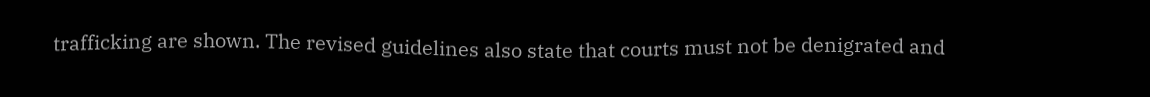trafficking are shown. The revised guidelines also state that courts must not be denigrated and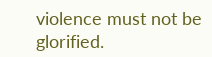violence must not be glorified.